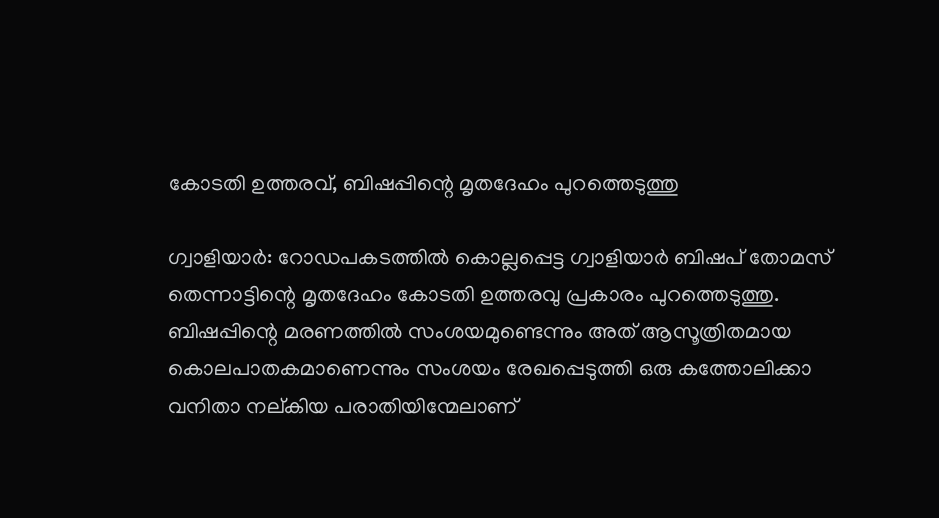കോടതി ഉത്തരവ്, ബിഷപ്പിന്റെ മൃതദേഹം പുറത്തെടുത്തു

ഗ്വാളിയാര്‍: റോഡപകടത്തില്‍ കൊല്ലപ്പെട്ട ഗ്വാളിയാര്‍ ബിഷപ് തോമസ് തെന്നാട്ടിന്റെ മൃതദേഹം കോടതി ഉത്തരവു പ്രകാരം പുറത്തെടുത്തു. ബിഷപ്പിന്റെ മരണത്തില്‍ സംശയമുണ്ടെന്നും അത് ആസൂത്രിതമായ കൊലപാതകമാണെന്നും സംശയം രേഖപ്പെടുത്തി ഒരു കത്തോലിക്കാ വനിതാ നല്കിയ പരാതിയിന്മേലാണ്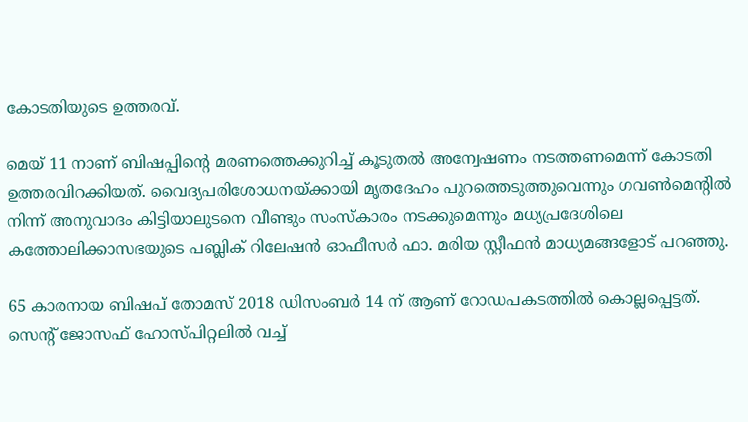കോടതിയുടെ ഉത്തരവ്.

മെയ് 11 നാണ് ബിഷപ്പിന്റെ മരണത്തെക്കുറിച്ച് കൂടുതല്‍ അന്വേഷണം നടത്തണമെന്ന് കോടതി ഉത്തരവിറക്കിയത്. വൈദ്യപരിശോധനയ്ക്കായി മൃതദേഹം പുറത്തെടുത്തുവെന്നും ഗവണ്‍മെന്റില്‍ നിന്ന് അനുവാദം കിട്ടിയാലുടനെ വീണ്ടും സംസ്‌കാരം നടക്കുമെന്നും മധ്യപ്രദേശിലെ കത്തോലിക്കാസഭയുടെ പബ്ലിക് റിലേഷന്‍ ഓഫീസര്‍ ഫാ. മരിയ സ്റ്റീഫന്‍ മാധ്യമങ്ങളോട് പറഞ്ഞു.

65 കാരനായ ബിഷപ് തോമസ് 2018 ഡിസംബര്‍ 14 ന് ആണ് റോഡപകടത്തില്‍ കൊല്ലപ്പെട്ടത്. സെന്റ് ജോസഫ് ഹോസ്പിറ്റലില്‍ വച്ച്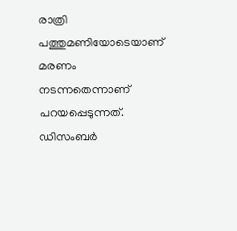രാത്രി പത്തുമണിയോടെയാണ് മരണം നടന്നതെന്നാണ് പറയപ്പെടുന്നത്. ഡിസംബര്‍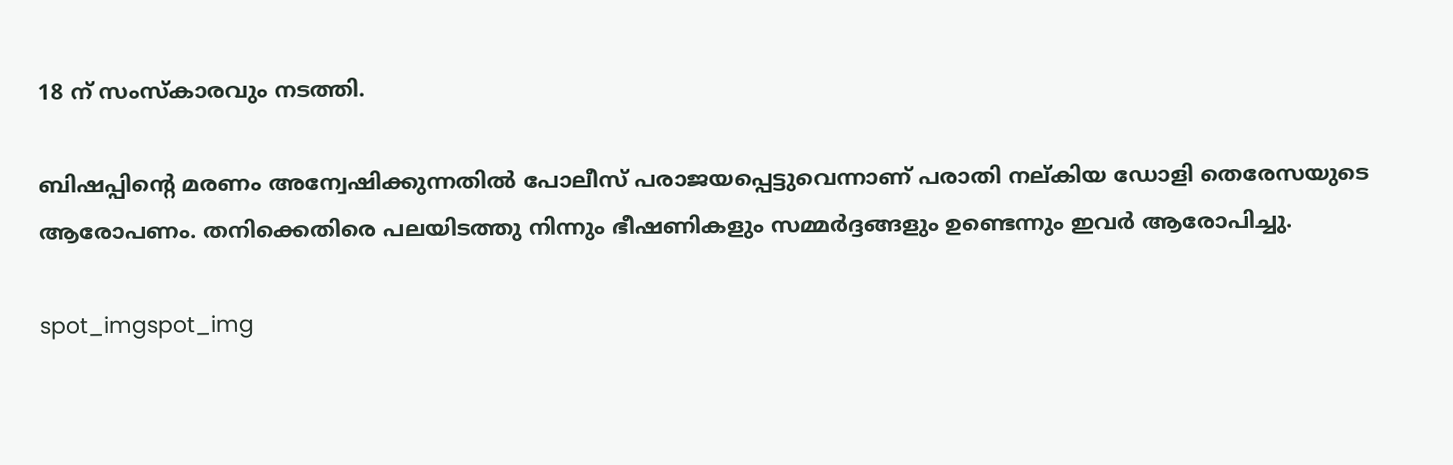18 ന് സംസ്‌കാരവും നടത്തി.

ബിഷപ്പിന്റെ മരണം അന്വേഷിക്കുന്നതില്‍ പോലീസ് പരാജയപ്പെട്ടുവെന്നാണ് പരാതി നല്കിയ ഡോളി തെരേസയുടെ ആരോപണം. തനിക്കെതിരെ പലയിടത്തു നിന്നും ഭീഷണികളും സമ്മര്‍ദ്ദങ്ങളും ഉണ്ടെന്നും ഇവര്‍ ആരോപിച്ചു.

spot_imgspot_img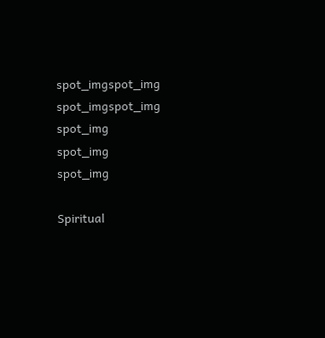spot_imgspot_img
spot_imgspot_img
spot_img
spot_img
spot_img

Spiritual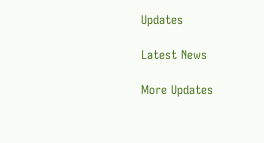Updates

Latest News

More Updates